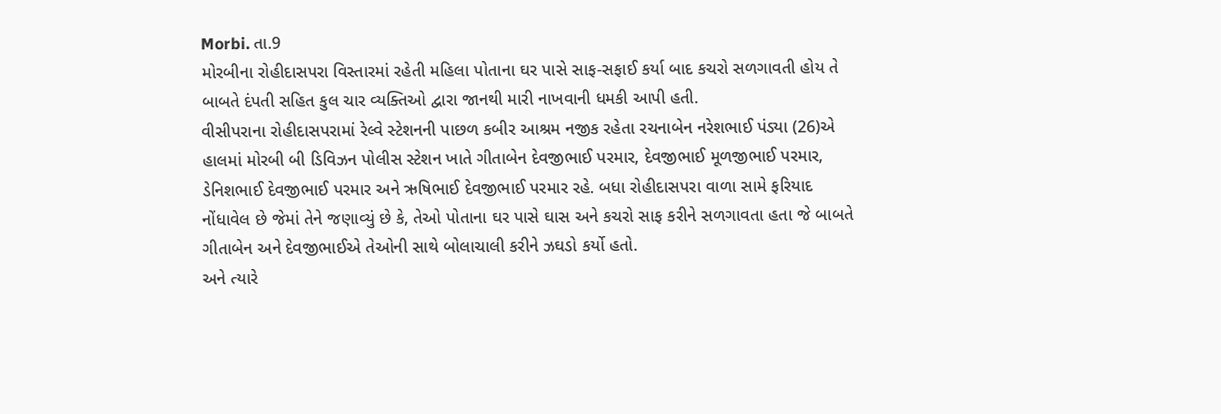Morbi. તા.9
મોરબીના રોહીદાસપરા વિસ્તારમાં રહેતી મહિલા પોતાના ઘર પાસે સાફ-સફાઈ કર્યા બાદ કચરો સળગાવતી હોય તે બાબતે દંપતી સહિત કુલ ચાર વ્યક્તિઓ દ્વારા જાનથી મારી નાખવાની ધમકી આપી હતી.
વીસીપરાના રોહીદાસપરામાં રેલ્વે સ્ટેશનની પાછળ કબીર આશ્રમ નજીક રહેતા રચનાબેન નરેશભાઈ પંડ્યા (26)એ હાલમાં મોરબી બી ડિવિઝન પોલીસ સ્ટેશન ખાતે ગીતાબેન દેવજીભાઈ પરમાર, દેવજીભાઈ મૂળજીભાઈ પરમાર, ડેનિશભાઈ દેવજીભાઈ પરમાર અને ઋષિભાઈ દેવજીભાઈ પરમાર રહે. બધા રોહીદાસપરા વાળા સામે ફરિયાદ નોંધાવેલ છે જેમાં તેને જણાવ્યું છે કે, તેઓ પોતાના ઘર પાસે ઘાસ અને કચરો સાફ કરીને સળગાવતા હતા જે બાબતે ગીતાબેન અને દેવજીભાઈએ તેઓની સાથે બોલાચાલી કરીને ઝઘડો કર્યો હતો.
અને ત્યારે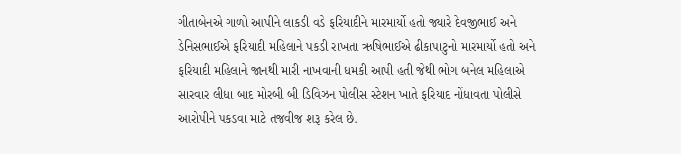ગીતાબેનએ ગાળો આપીને લાકડી વડે ફરિયાદીને મારમાર્યો હતો જ્યારે દેવજીભાઈ અને ડેનિસભાઈએ ફરિયાદી મહિલાને પકડી રાખતા ઋષિભાઈએ ઢીકાપાટુનો મારમાર્યો હતો અને ફરિયાદી મહિલાને જાનથી મારી નાખવાની ધમકી આપી હતી જેથી ભોગ બનેલ મહિલાએ સારવાર લીધા બાદ મોરબી બી ડિવિઝન પોલીસ સ્ટેશન ખાતે ફરિયાદ નોંધાવતા પોલીસે આરોપીને પકડવા માટે તજવીજ શરૂ કરેલ છે.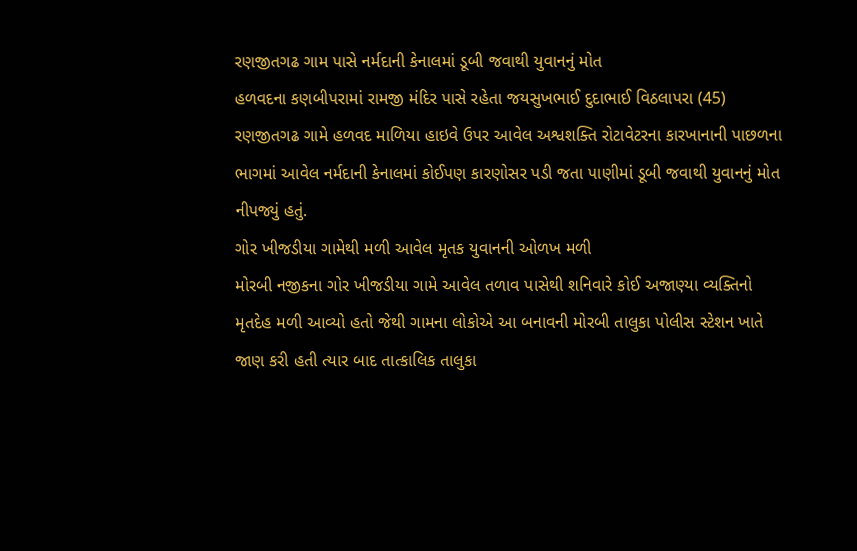રણજીતગઢ ગામ પાસે નર્મદાની કેનાલમાં ડૂબી જવાથી યુવાનનું મોત
હળવદના કણબીપરામાં રામજી મંદિર પાસે રહેતા જયસુખભાઈ દુદાભાઈ વિઠલાપરા (45) રણજીતગઢ ગામે હળવદ માળિયા હાઇવે ઉપર આવેલ અશ્વશક્તિ રોટાવેટરના કારખાનાની પાછળના ભાગમાં આવેલ નર્મદાની કેનાલમાં કોઈપણ કારણોસર પડી જતા પાણીમાં ડૂબી જવાથી યુવાનનું મોત નીપજ્યું હતું.
ગોર ખીજડીયા ગામેથી મળી આવેલ મૃતક યુવાનની ઓળખ મળી
મોરબી નજીકના ગોર ખીજડીયા ગામે આવેલ તળાવ પાસેથી શનિવારે કોઈ અજાણ્યા વ્યક્તિનો મૃતદેહ મળી આવ્યો હતો જેથી ગામના લોકોએ આ બનાવની મોરબી તાલુકા પોલીસ સ્ટેશન ખાતે જાણ કરી હતી ત્યાર બાદ તાત્કાલિક તાલુકા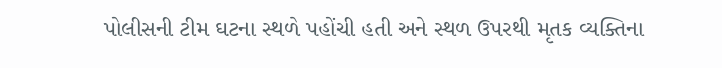પોલીસની ટીમ ઘટના સ્થળે પહોંચી હતી અને સ્થળ ઉપરથી મૃતક વ્યક્તિના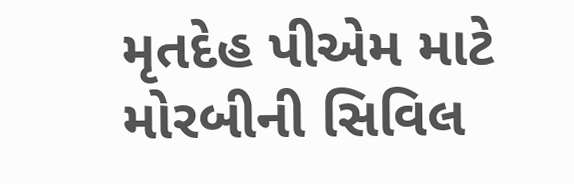મૃતદેહ પીએમ માટે મોરબીની સિવિલ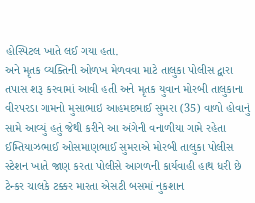હોસ્પિટલ ખાતે લઈ ગયા હતા.
અને મૃતક વ્યક્તિની ઓળખ મેળવવા માટે તાલુકા પોલીસ દ્વારા તપાસ શરૂ કરવામાં આવી હતી અને મૃતક યુવાન મોરબી તાલુકાના વીરપરડા ગામનો મુસાભાઇ આહમદભાઈ સુમરા (35) વાળો હોવાનું સામે આવ્યું હતું જેથી કરીને આ અંગેની વનાળીયા ગામે રહેતા ઈમ્તિયાઝભાઈ ઓસમાણભાઈ સુમરાએ મોરબી તાલુકા પોલીસ સ્ટેશન ખાતે જાણ કરતા પોલીસે આગળની કાર્યવાહી હાથ ધરી છે
ટેન્કર ચાલકે ટક્કર મારતા એસટી બસમાં નુકશાન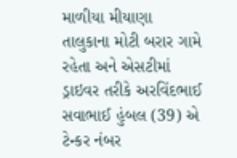માળીયા મીયાણા તાલુકાના મોટી બરાર ગામે રહેતા અને એસટીમાં ડ્રાઇવર તરીકે અરવિંદભાઈ સવાભાઈ હુંબલ (39) એ ટેન્કર નંબર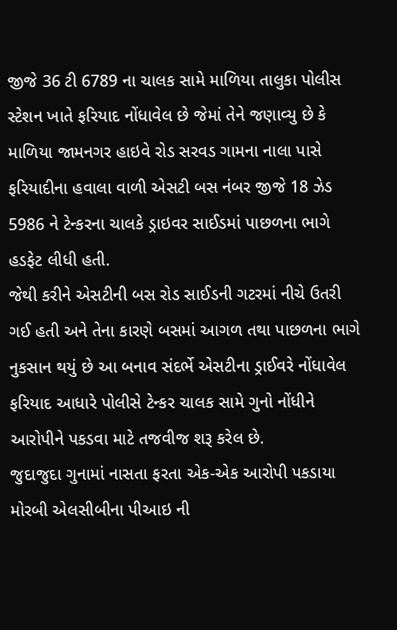જીજે 36 ટી 6789 ના ચાલક સામે માળિયા તાલુકા પોલીસ સ્ટેશન ખાતે ફરિયાદ નોંધાવેલ છે જેમાં તેને જણાવ્યુ છે કે માળિયા જામનગર હાઇવે રોડ સરવડ ગામના નાલા પાસે ફરિયાદીના હવાલા વાળી એસટી બસ નંબર જીજે 18 ઝેડ 5986 ને ટેન્કરના ચાલકે ડ્રાઇવર સાઈડમાં પાછળના ભાગે હડફેટ લીધી હતી.
જેથી કરીને એસટીની બસ રોડ સાઈડની ગટરમાં નીચે ઉતરી ગઈ હતી અને તેના કારણે બસમાં આગળ તથા પાછળના ભાગે નુકસાન થયું છે આ બનાવ સંદર્ભે એસટીના ડ્રાઈવરે નોંધાવેલ ફરિયાદ આધારે પોલીસે ટેન્કર ચાલક સામે ગુનો નોંધીને આરોપીને પકડવા માટે તજવીજ શરૂ કરેલ છે.
જુદાજુદા ગુનામાં નાસતા ફરતા એક-એક આરોપી પકડાયા
મોરબી એલસીબીના પીઆઇ ની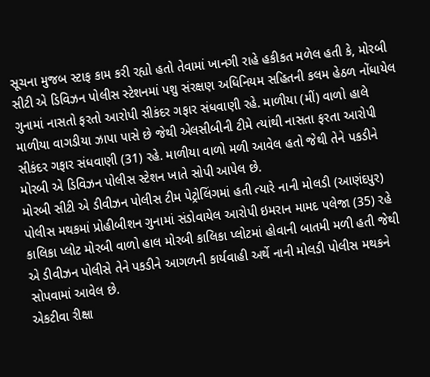સૂચના મુજબ સ્ટાફ કામ કરી રહ્યો હતો તેવામાં ખાનગી રાહે હકીકત મળેલ હતી કે, મોરબી સીટી એ ડિવિઝન પોલીસ સ્ટેશનમાં પશુ સંરક્ષણ અધિનિયમ સહિતની કલમ હેઠળ નોંધાયેલ ગુનામાં નાસતો ફરતો આરોપી સીકંદર ગફાર સંધવાણી રહે. માળીયા (મીં) વાળો હાલે માળીયા વાગડીયા ઝાપા પાસે છે જેથી એલસીબીની ટીમે ત્યાંથી નાસતા ફરતા આરોપી સીકંદર ગફાર સંધવાણી (31) રહે. માળીયા વાળો મળી આવેલ હતો જેથી તેને પકડીને મોરબી એ ડિવિઝન પોલીસ સ્ટેશન ખાતે સોપી આપેલ છે.
મોરબી સીટી એ ડીવીઝન પોલીસ ટીમ પેટ્રોલિંગમાં હતી ત્યારે નાની મોલડી (આણંદપુર) પોલીસ મથકમાં પ્રોહીબીશન ગુનામાં સંડોવાયેલ આરોપી ઇમરાન મામદ પલેજા (35) રહે કાલિકા પ્લોટ મોરબી વાળો હાલ મોરબી કાલિકા પ્લોટમાં હોવાની બાતમી મળી હતી જેથી એ ડીવીઝન પોલીસે તેને પકડીને આગળની કાર્યવાહી અર્થે નાની મોલડી પોલીસ મથકને સોપવામાં આવેલ છે.
એકટીવા રીક્ષા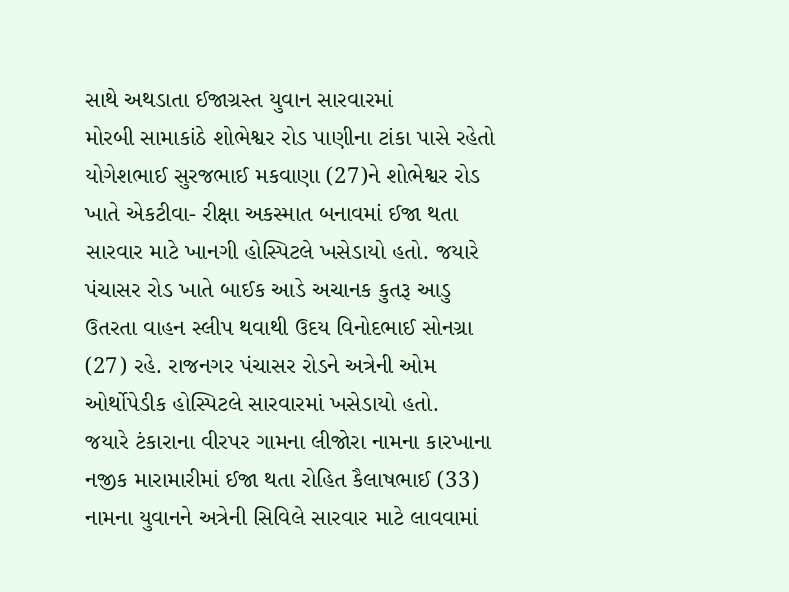સાથે અથડાતા ઈજાગ્રસ્ત યુવાન સારવારમાં
મોરબી સામાકાંઠે શોભેશ્વર રોડ પાણીના ટાંકા પાસે રહેતો યોગેશભાઈ સુરજભાઈ મકવાણા (27)ને શોભેશ્વર રોડ ખાતે એકટીવા- રીક્ષા અકસ્માત બનાવમાં ઈજા થતા સારવાર માટે ખાનગી હોસ્પિટલે ખસેડાયો હતો. જયારે પંચાસર રોડ ખાતે બાઈક આડે અચાનક કુતરૂ આડુ ઉતરતા વાહન સ્લીપ થવાથી ઉદય વિનોદભાઈ સોનગ્રા (27) રહે. રાજનગર પંચાસર રોડને અત્રેની ઓમ ઓર્થોપેડીક હોસ્પિટલે સારવારમાં ખસેડાયો હતો.
જયારે ટંકારાના વીરપર ગામના લીજોરા નામના કારખાના નજીક મારામારીમાં ઈજા થતા રોહિત કૈલાષભાઈ (33) નામના યુવાનને અત્રેની સિવિલે સારવાર માટે લાવવામાં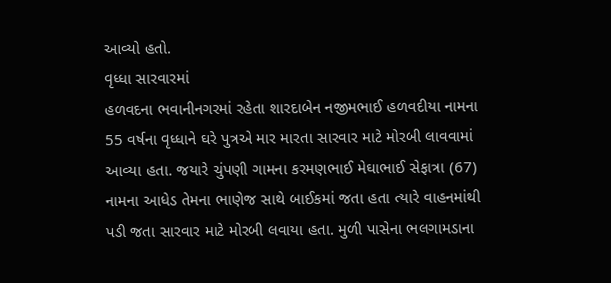આવ્યો હતો.
વૃધ્ધા સારવારમાં
હળવદના ભવાનીનગરમાં રહેતા શારદાબેન નજીમભાઈ હળવદીયા નામના 55 વર્ષના વૃધ્ધાને ઘરે પુત્રએ માર મારતા સારવાર માટે મોરબી લાવવામાં આવ્યા હતા. જયારે ચુંપણી ગામના કરમણભાઈ મેઘાભાઈ સેફાત્રા (67) નામના આધેડ તેમના ભાણેજ સાથે બાઈકમાં જતા હતા ત્યારે વાહનમાંથી પડી જતા સારવાર માટે મોરબી લવાયા હતા. મુળી પાસેના ભલગામડાના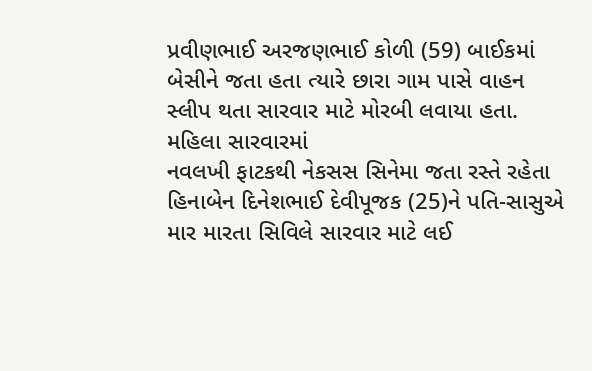પ્રવીણભાઈ અરજણભાઈ કોળી (59) બાઈકમાં બેસીને જતા હતા ત્યારે છારા ગામ પાસે વાહન સ્લીપ થતા સારવાર માટે મોરબી લવાયા હતા.
મહિલા સારવારમાં
નવલખી ફાટકથી નેકસસ સિનેમા જતા રસ્તે રહેતા હિનાબેન દિનેશભાઈ દેવીપૂજક (25)ને પતિ-સાસુએ માર મારતા સિવિલે સારવાર માટે લઈ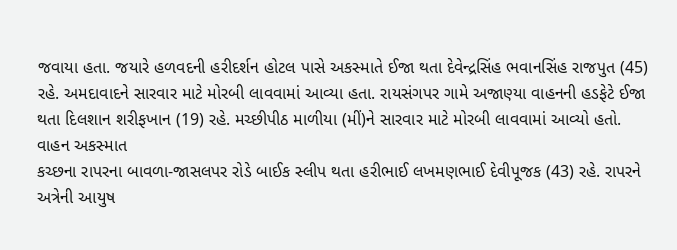જવાયા હતા. જયારે હળવદની હરીદર્શન હોટલ પાસે અકસ્માતે ઈજા થતા દેવેન્દ્રસિંહ ભવાનસિંહ રાજપુત (45) રહે. અમદાવાદને સારવાર માટે મોરબી લાવવામાં આવ્યા હતા. રાયસંગપર ગામે અજાણ્યા વાહનની હડફેટે ઈજા થતા દિલશાન શરીફખાન (19) રહે. મચ્છીપીઠ માળીયા (મીં)ને સારવાર માટે મોરબી લાવવામાં આવ્યો હતો.
વાહન અકસ્માત
કચ્છના રાપરના બાવળા-જાસલપર રોડે બાઈક સ્લીપ થતા હરીભાઈ લખમણભાઈ દેવીપૂજક (43) રહે. રાપરને અત્રેની આયુષ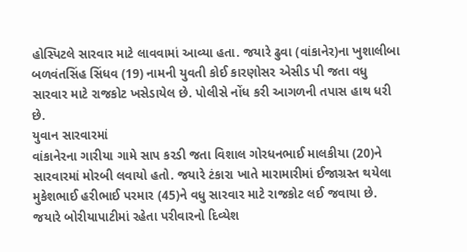હોસ્પિટલે સારવાર માટે લાવવામાં આવ્યા હતા. જયારે ઢુવા (વાંકાનેર)ના ખુશાલીબા બળવંતસિંહ સિંધવ (19) નામની યુવતી કોઈ કારણોસર એસીડ પી જતા વધુ સારવાર માટે રાજકોટ ખસેડાયેલ છે. પોલીસે નોંધ કરી આગળની તપાસ હાથ ધરી છે.
યુવાન સારવારમાં
વાંકાનેરના ગારીયા ગામે સાપ કરડી જતા વિશાલ ગોરધનભાઈ માલકીયા (20)ને સારવારમાં મોરબી લવાયો હતો. જયારે ટંકારા ખાતે મારામારીમાં ઈજાગ્રસ્ત થયેલા મુકેશભાઈ હરીભાઈ પરમાર (45)ને વધુ સારવાર માટે રાજકોટ લઈ જવાયા છે.
જયારે બોરીયાપાટીમાં રહેતા પરીવારનો દિવ્યેશ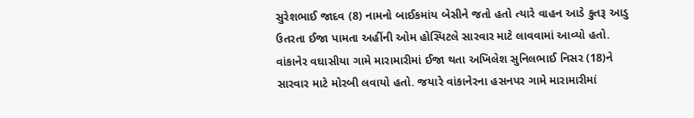સુરેશભાઈ જાદવ (8) નામનો બાઈકમાંય બેસીને જતો હતો ત્યારે વાહન આડે કુતરૂ આડુ ઉતરતા ઈજા પામતા અહીંની ઓમ હોસ્પિટલે સારવાર માટે લાવવામાં આવ્યો હતો.
વાંકાનેર વઘાસીયા ગામે મારામારીમાં ઈજા થતા અખિલેશ સુનિલભાઈ નિસર (18)ને સારવાર માટે મોરબી લવાયો હતો. જયારે વાંકાનેરના હસનપર ગામે મારામારીમાં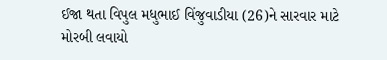ઈજા થતા વિપુલ મધુભાઈ વિંજુવાડીયા (26)ને સારવાર માટે મોરબી લવાયો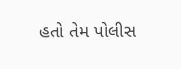હતો તેમ પોલીસ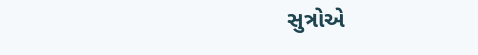સુત્રોએ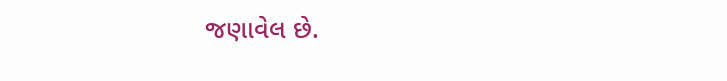જણાવેલ છે.